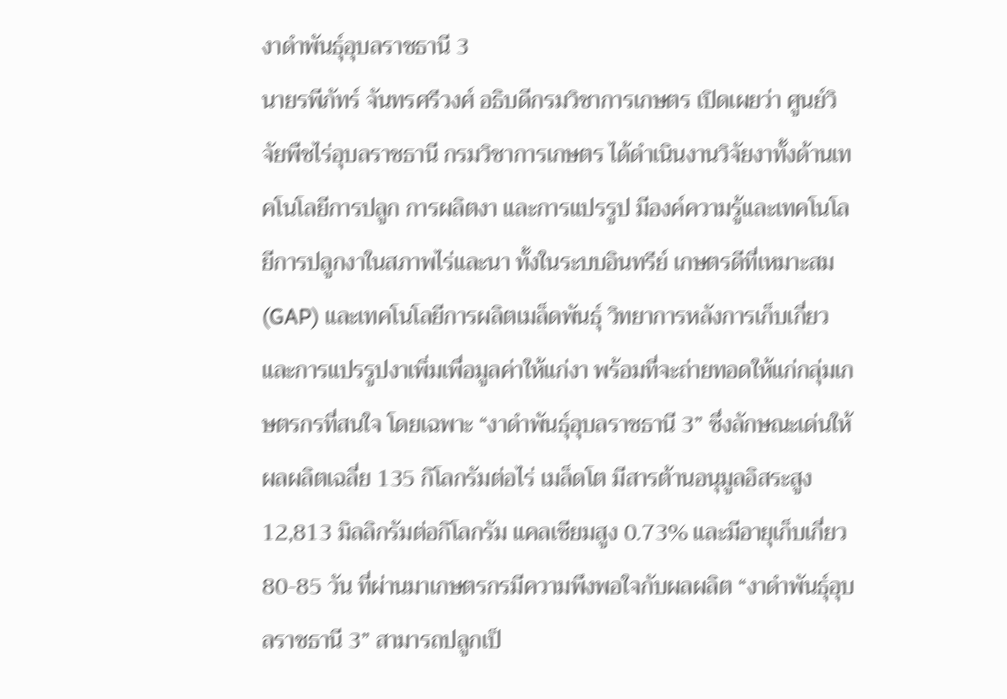งาดำพันธุ์อุบลราชธานี 3
นายรพีภัทร์ จันทรศรีวงศ์ อธิบดีกรมวิชาการเกษตร เปิดเผยว่า ศูนย์วิจัยพืชไร่อุบลราชธานี กรมวิชาการเกษตร ได้ดำเนินงานวิจัยงาทั้งด้านเทคโนโลยีการปลูก การผลิตงา และการแปรรูป มีองค์ความรู้และเทคโนโลยีการปลูกงาในสภาพไร่และนา ทั้งในระบบอินทรีย์ เกษตรดีที่เหมาะสม (GAP) และเทคโนโลยีการผลิตเมล็ดพันธุ์ วิทยาการหลังการเก็บเกี่ยว และการแปรรูปงาเพิ่มเพื่อมูลค่าให้แก่งา พร้อมที่จะถ่ายทอดให้แก่กลุ่มเกษตรกรที่สนใจ โดยเฉพาะ “งาดำพันธุ์อุบลราชธานี 3” ซึ่งลักษณะเด่นให้ผลผลิตเฉลี่ย 135 กิโลกรัมต่อไร่ เมล็ดโต มีสารต้านอนุมูลอิสระสูง 12,813 มิลลิกรัมต่อกิโลกรัม แคลเซียมสูง 0.73% และมีอายุเก็บเกี่ยว 80-85 วัน ที่ผ่านมาเกษตรกรมีความพึงพอใจกับผลผลิต “งาดำพันธุ์อุบลราชธานี 3” สามารถปลูกเป็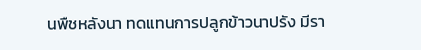นพืชหลังนา ทดแทนการปลูกข้าวนาปรัง มีรา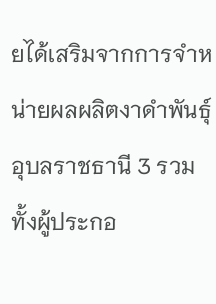ยได้เสริมจากการจำหน่ายผลผลิตงาดำพันธุ์อุบลราชธานี 3 รวมทั้งผู้ประกอ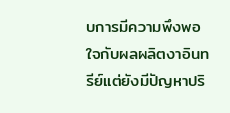บการมีความพึงพอใจกับผลผลิตงาอินทรีย์แต่ยังมีปัญหาปริ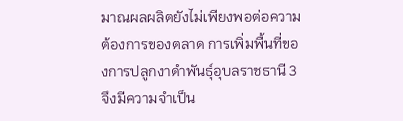มาณผลผลิตยังไม่เพียงพอต่อความต้องการของตลาด การเพิ่มพื้นที่ของการปลูกงาดำพันธุ์อุบลราชธานี 3 จึงมีความจำเป็น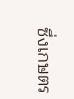ซึ่งเกษตร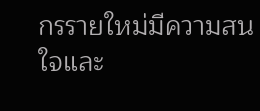กรรายใหม่มีความสนใจและ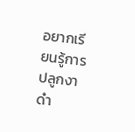อยากเรียนรู้การปลูกงาดำ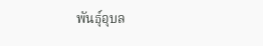พันธุ์อุบล